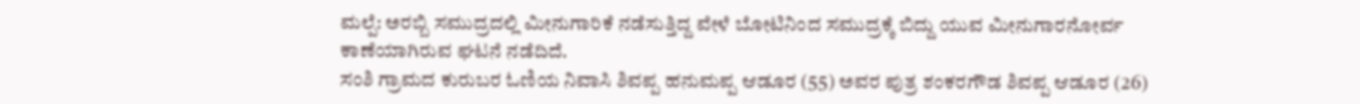ಮಲ್ಪೆ: ಅರಬ್ಬಿ ಸಮುದ್ರದಲ್ಲಿ ಮೀನುಗಾರಿಕೆ ನಡೆಸುತ್ತಿದ್ದ ವೇಳೆ ಬೋಟಿನಿಂದ ಸಮುದ್ರಕ್ಕೆ ಬಿದ್ದು ಯುವ ಮೀನುಗಾರನೋರ್ವ ಕಾಣೆಯಾಗಿರುವ ಘಟನೆ ನಡೆದಿದೆ.
ಸಂಶಿ ಗ್ರಾಮದ ಕುರುಬರ ಓಣಿಯ ನಿವಾಸಿ ಶಿವಪ್ಪ ಹನುಮಪ್ಪ ಆಡೂರ (55) ಅವರ ಪುತ್ರ ಶಂಕರಗೌಡ ಶಿವಪ್ಪ ಆಡೂರ (26)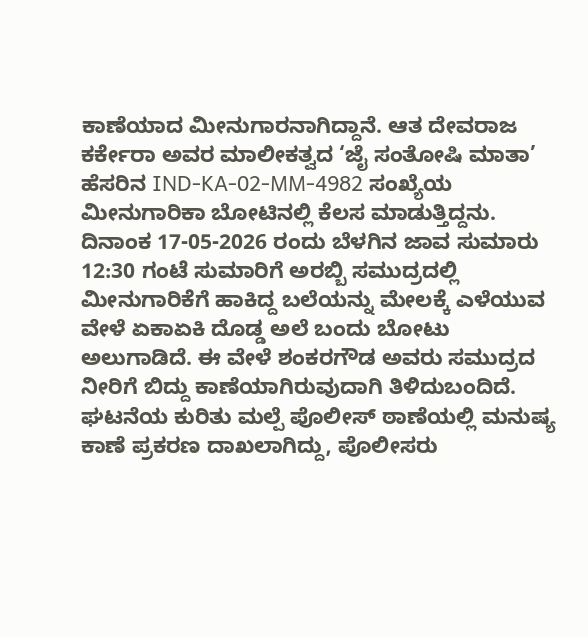ಕಾಣೆಯಾದ ಮೀನುಗಾರನಾಗಿದ್ದಾನೆ. ಆತ ದೇವರಾಜ ಕರ್ಕೇರಾ ಅವರ ಮಾಲೀಕತ್ವದ ‘ಜೈ ಸಂತೋಷಿ ಮಾತಾ’ ಹೆಸರಿನ IND-KA-02-MM-4982 ಸಂಖ್ಯೆಯ ಮೀನುಗಾರಿಕಾ ಬೋಟಿನಲ್ಲಿ ಕೆಲಸ ಮಾಡುತ್ತಿದ್ದನು.
ದಿನಾಂಕ 17-05-2026 ರಂದು ಬೆಳಗಿನ ಜಾವ ಸುಮಾರು 12:30 ಗಂಟೆ ಸುಮಾರಿಗೆ ಅರಬ್ಬಿ ಸಮುದ್ರದಲ್ಲಿ ಮೀನುಗಾರಿಕೆಗೆ ಹಾಕಿದ್ದ ಬಲೆಯನ್ನು ಮೇಲಕ್ಕೆ ಎಳೆಯುವ ವೇಳೆ ಏಕಾಏಕಿ ದೊಡ್ಡ ಅಲೆ ಬಂದು ಬೋಟು ಅಲುಗಾಡಿದೆ. ಈ ವೇಳೆ ಶಂಕರಗೌಡ ಅವರು ಸಮುದ್ರದ ನೀರಿಗೆ ಬಿದ್ದು ಕಾಣೆಯಾಗಿರುವುದಾಗಿ ತಿಳಿದುಬಂದಿದೆ.
ಘಟನೆಯ ಕುರಿತು ಮಲ್ಪೆ ಪೊಲೀಸ್ ಠಾಣೆಯಲ್ಲಿ ಮನುಷ್ಯ ಕಾಣೆ ಪ್ರಕರಣ ದಾಖಲಾಗಿದ್ದು, ಪೊಲೀಸರು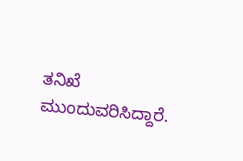ತನಿಖೆ ಮುಂದುವರಿಸಿದ್ದಾರೆ.